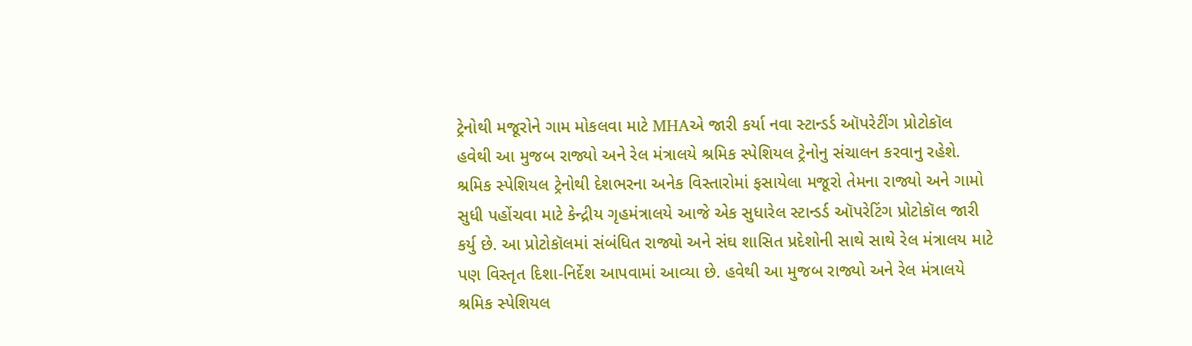ટ્રેનોથી મજૂરોને ગામ મોકલવા માટે MHAએ જારી કર્યા નવા સ્ટાન્ડર્ડ ઑપરેટીંગ પ્રોટોકૉલ
હવેથી આ મુજબ રાજ્યો અને રેલ મંત્રાલયે શ્રમિક સ્પેશિયલ ટ્રેનોનુ સંચાલન કરવાનુ રહેશે.
શ્રમિક સ્પેશિયલ ટ્રેનોથી દેશભરના અનેક વિસ્તારોમાં ફસાયેલા મજૂરો તેમના રાજ્યો અને ગામો સુધી પહોંચવા માટે કેન્દ્રીય ગૃહમંત્રાલયે આજે એક સુધારેલ સ્ટાન્ડર્ડ ઑપરેટિંગ પ્રોટોકૉલ જારી કર્યુ છે. આ પ્રોટોકૉલમાં સંબંધિત રાજ્યો અને સંઘ શાસિત પ્રદેશોની સાથે સાથે રેલ મંત્રાલય માટે પણ વિસ્તૃત દિશા-નિર્દેશ આપવામાં આવ્યા છે. હવેથી આ મુજબ રાજ્યો અને રેલ મંત્રાલયે શ્રમિક સ્પેશિયલ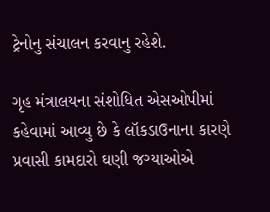ટ્રેનોનુ સંચાલન કરવાનુ રહેશે.

ગૃહ મંત્રાલયના સંશોધિત એસઓપીમાં કહેવામાં આવ્યુ છે કે લૉકડાઉનાના કારણે પ્રવાસી કામદારો ઘણી જગ્યાઓએ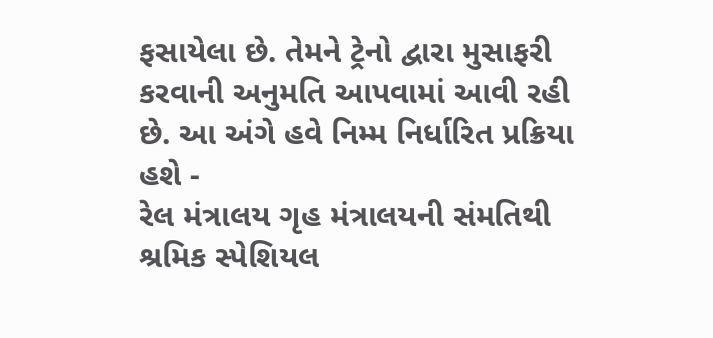ફસાયેલા છે. તેમને ટ્રેનો દ્વારા મુસાફરી કરવાની અનુમતિ આપવામાં આવી રહી છે. આ અંગે હવે નિમ્મ નિર્ધારિત પ્રક્રિયા હશે -
રેલ મંત્રાલય ગૃહ મંત્રાલયની સંમતિથી શ્રમિક સ્પેશિયલ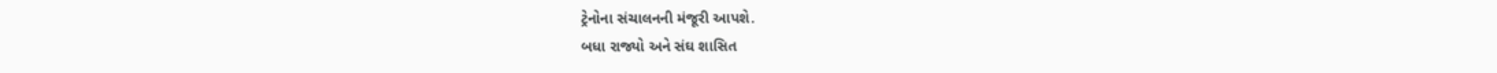ટ્રેનોના સંચાલનની મંજૂરી આપશે.
બધા રાજ્યો અને સંઘ શાસિત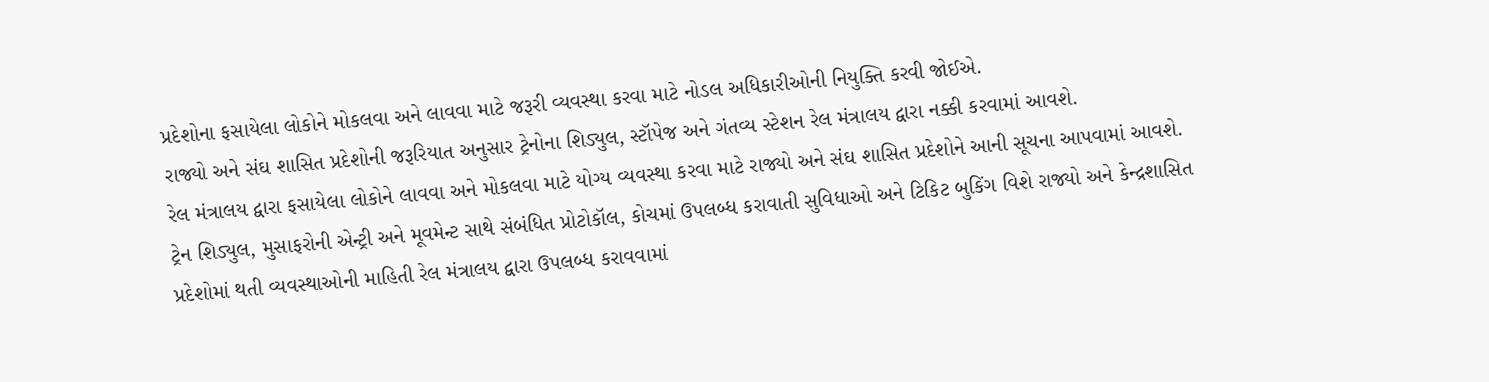પ્રદેશોના ફસાયેલા લોકોને મોકલવા અને લાવવા માટે જરૂરી વ્યવસ્થા કરવા માટે નોડલ અધિકારીઓની નિયુક્તિ કરવી જોઈએ.
રાજ્યો અને સંઘ શાસિત પ્રદેશોની જરૂરિયાત અનુસાર ટ્રેનોના શિડ્યુલ, સ્ટૉપેજ અને ગંતવ્ય સ્ટેશન રેલ મંત્રાલય દ્વારા નક્કી કરવામાં આવશે.
રેલ મંત્રાલય દ્વારા ફસાયેલા લોકોને લાવવા અને મોકલવા માટે યોગ્ય વ્યવસ્થા કરવા માટે રાજ્યો અને સંઘ શાસિત પ્રદેશોને આની સૂચના આપવામાં આવશે.
ટ્રેન શિડ્યુલ, મુસાફરોની એન્ટ્રી અને મૂવમેન્ટ સાથે સંબંધિત પ્રોટોકૉલ, કોચમાં ઉપલબ્ધ કરાવાતી સુવિધાઓ અને ટિકિટ બુકિંગ વિશે રાજ્યો અને કેન્દ્રશાસિત પ્રદેશોમાં થતી વ્યવસ્થાઓની માહિતી રેલ મંત્રાલય દ્વારા ઉપલબ્ધ કરાવવામાં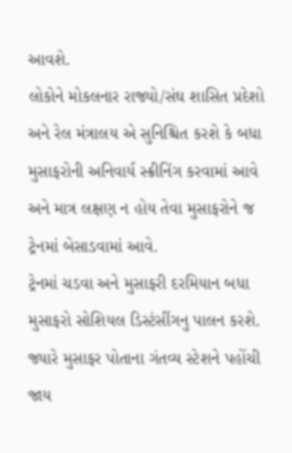આવશે.
લોકોને મોકલનાર રાજ્યો/સંઘ શાસિત પ્રદેશો અને રેલ મંત્રાલય એ સુનિશ્ચિત કરશે કે બધા મુસાફરોની અનિવાર્ય સ્ક્રીનિંગ કરવામાં આવે અને માત્ર લક્ષણ ન હોય તેવા મુસાફરોને જ ટ્રેનમાં બેસાડવામાં આવે.
ટ્રેનમાં ચડવા અને મુસાફરી દરમિયાન બધા મુસાફરો સોશિયલ ડિસ્ટંસીંગનુ પાલન કરશે. જ્યારે મુસાફર પોતાના ગંતવ્ય સ્ટેશને પહોંચી જાય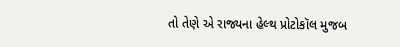તો તેણે એ રાજ્યના હેલ્થ પ્રોટોકૉલ મુજબ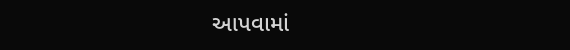આપવામાં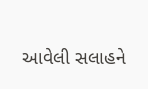આવેલી સલાહને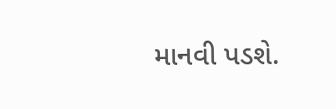માનવી પડશે.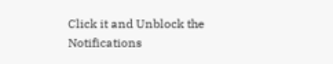Click it and Unblock the Notifications